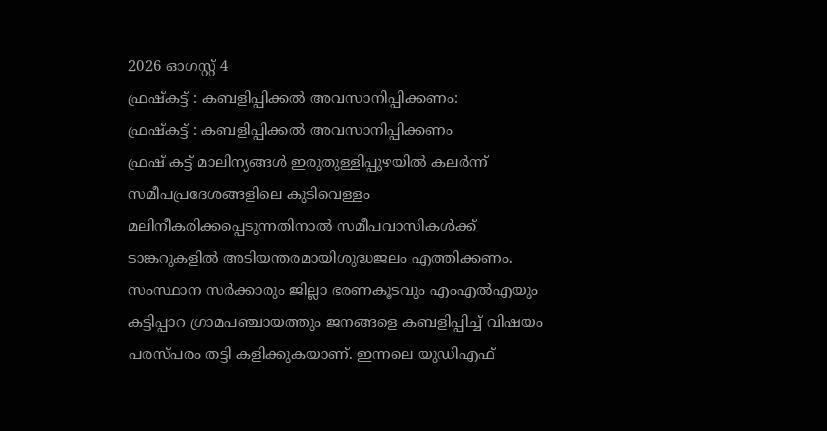2026 ഓഗസ്റ്റ് 4
ഫ്രഷ്കട്ട് : കബളിപ്പിക്കൽ അവസാനിപ്പിക്കണം:
ഫ്രഷ്കട്ട് : കബളിപ്പിക്കൽ അവസാനിപ്പിക്കണം
ഫ്രഷ് കട്ട് മാലിന്യങ്ങൾ ഇരുതുള്ളിപ്പുഴയിൽ കലർന്ന് സമീപപ്രദേശങ്ങളിലെ കുടിവെള്ളം മലിനീകരിക്കപ്പെടുന്നതിനാൽ സമീപവാസികൾക്ക് ടാങ്കറുകളിൽ അടിയന്തരമായിശുദ്ധജലം എത്തിക്കണം. സംസ്ഥാന സർക്കാരും ജില്ലാ ഭരണകൂടവും എംഎൽഎയും കട്ടിപ്പാറ ഗ്രാമപഞ്ചായത്തും ജനങ്ങളെ കബളിപ്പിച്ച് വിഷയം പരസ്പരം തട്ടി കളിക്കുകയാണ്. ഇന്നലെ യുഡിഎഫ്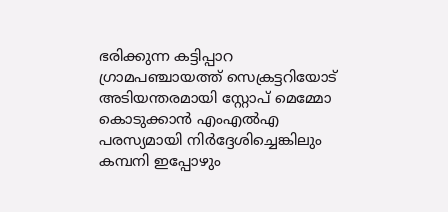ഭരിക്കുന്ന കട്ടിപ്പാറ ഗ്രാമപഞ്ചായത്ത് സെക്രട്ടറിയോട് അടിയന്തരമായി സ്റ്റോപ് മെമ്മോ കൊടുക്കാൻ എംഎൽഎ പരസ്യമായി നിർദ്ദേശിച്ചെങ്കിലും കമ്പനി ഇപ്പോഴും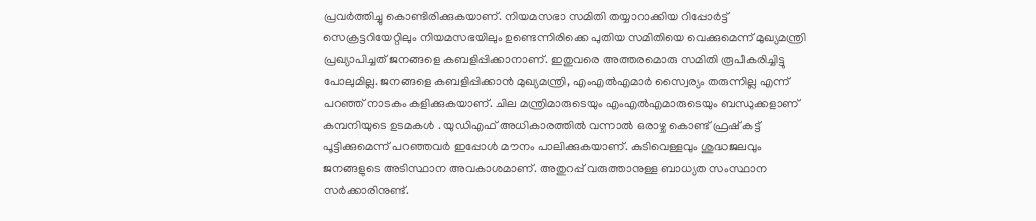പ്രവർത്തിച്ചു കൊണ്ടിരിക്കുകയാണ്. നിയമസഭാ സമിതി തയ്യാറാക്കിയ റിപ്പോർട്ട് സെക്രട്ടറിയേറ്റിലും നിയമസഭയിലും ഉണ്ടെന്നിരിക്കെ പുതിയ സമിതിയെ വെക്കുമെന്ന് മുഖ്യമന്ത്രി പ്രഖ്യാപിച്ചത് ജനങ്ങളെ കബളിപ്പിക്കാനാണ്. ഇതുവരെ അത്തരമൊരു സമിതി രൂപീകരിച്ചിട്ടു പോലുമില്ല. ജനങ്ങളെ കബളിപ്പിക്കാൻ മുഖ്യമന്ത്രി, എംഎൽഎമാർ സ്വൈര്യം തരുന്നില്ല എന്ന് പറഞ്ഞ് നാടകം കളിക്കുകയാണ്. ചില മന്ത്രിമാരുടെയും എംഎൽഎമാരുടെയും ബന്ധുക്കളാണ് കമ്പനിയുടെ ഉടമകൾ . യുഡിഎഫ് അധികാരത്തിൽ വന്നാൽ ഒരാഴ്ച കൊണ്ട് ഫ്രഷ് കട്ട് പൂട്ടിക്കുമെന്ന് പറഞ്ഞവർ ഇപ്പോൾ മൗനം പാലിക്കുകയാണ്. കുടിവെള്ളവും ശുദ്ധജലവും ജനങ്ങളുടെ അടിസ്ഥാന അവകാശമാണ്. അതുറപ്പ് വരുത്താനുള്ള ബാധ്യത സംസ്ഥാന സർക്കാരിനുണ്ട്.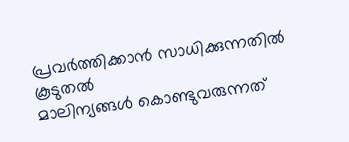പ്രവർത്തിക്കാൻ സാധിക്കുന്നതിൽ കൂടുതൽ
മാലിന്യങ്ങൾ കൊണ്ടുവരുന്നത്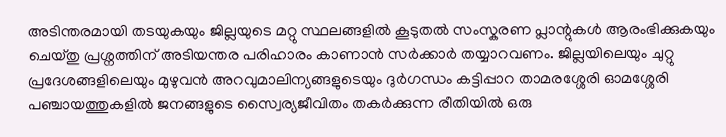അടിന്തരമായി തടയുകയും ജില്ലയുടെ മറ്റു സ്ഥലങ്ങളിൽ കൂടുതൽ സംസ്കരണ പ്ലാന്റുകൾ ആരംഭിക്കുകയും ചെയ്തു പ്രശ്നത്തിന് അടിയന്തര പരിഹാരം കാണാൻ സർക്കാർ തയ്യാറവണം. ജില്ലയിലെയും ചുറ്റു പ്രദേശങ്ങളിലെയും മുഴുവൻ അറവുമാലിന്യങ്ങളുടെയും ദുർഗന്ധം കട്ടിപ്പാറ താമരശ്ശേരി ഓമശ്ശേരി പഞ്ചായത്തുകളിൽ ജനങ്ങളുടെ സ്വൈര്യജീവിതം തകർക്കുന്ന രീതിയിൽ ഒരു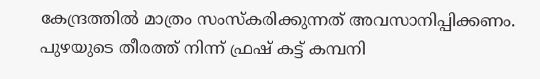കേന്ദ്രത്തിൽ മാത്രം സംസ്കരിക്കുന്നത് അവസാനിപ്പിക്കണം. പുഴയുടെ തീരത്ത് നിന്ന് ഫ്രഷ് കട്ട് കമ്പനി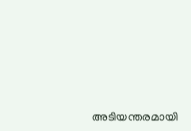അടിയന്തരമായി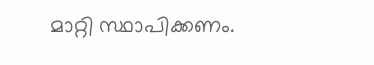മാറ്റി സ്ഥാപിക്കണം.